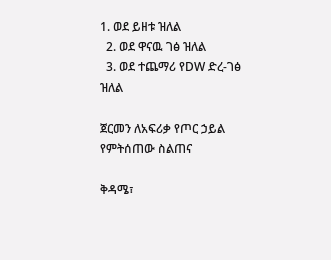1. ወደ ይዘቱ ዝለል
  2. ወደ ዋናዉ ገፅ ዝለል
  3. ወደ ተጨማሪ የDW ድረ-ገፅ ዝለል

ጀርመን ለአፍሪቃ የጦር ኃይል የምትሰጠው ስልጠና

ቅዳሜ፣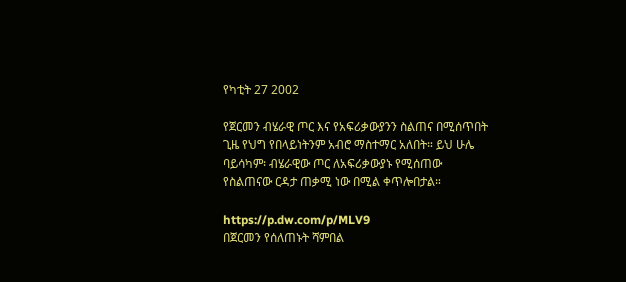የካቲት 27 2002

የጀርመን ብሄራዊ ጦር እና የአፍሪቃውያንን ስልጠና በሚሰጥበት ጊዜ የህግ የበላይነትንም አብሮ ማስተማር አለበት። ይህ ሁሌ ባይሳካም፡ ብሄራዊው ጦር ለአፍሪቃውያኑ የሚሰጠው የስልጠናው ርዳታ ጠቃሚ ነው በሚል ቀጥሎበታል።

https://p.dw.com/p/MLV9
በጀርመን የሰለጠኑት ሻምበል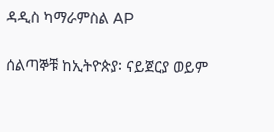ዳዲስ ካማራምስል AP

ሰልጣኞቹ ከኢትዮጵያ፡ ናይጀርያ ወይም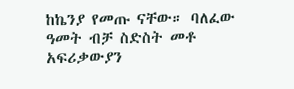ከኬንያ የመጡ ናቸው። ባለፈው ዓመት ብቻ ስድስት መቶ አፍሪቃውያን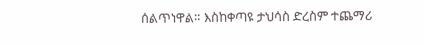ሰልጥነዋል። እስከቀጣዩ ታህሳስ ድረስም ተጨማሪ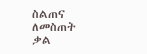ስልጠና ለመስጠት ቃል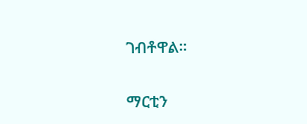ገብቶዋል።

ማርቲን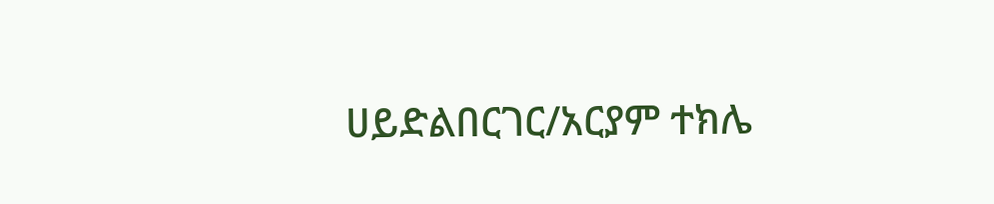ሀይድልበርገር/አርያም ተክሌ